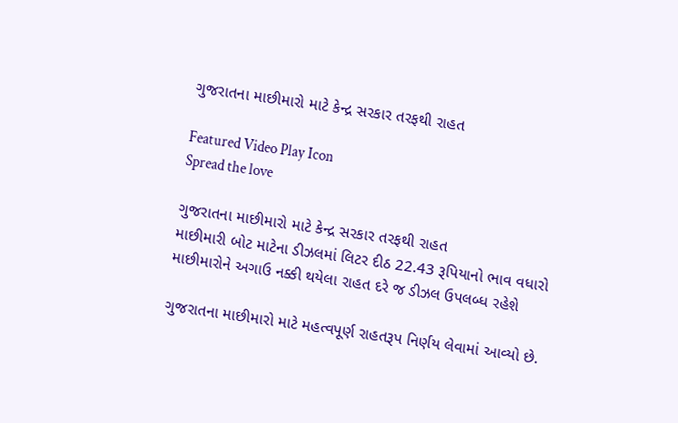ગુજરાતના માછીમારો માટે કેન્દ્ર સરકાર તરફથી રાહત

Featured Video Play Icon
Spread the love

ગુજરાતના માછીમારો માટે કેન્દ્ર સરકાર તરફથી રાહત
માછીમારી બોટ માટેના ડીઝલમાં લિટર દીઠ 22.43 રૂપિયાનો ભાવ વધારો
માછીમારોને અગાઉ નક્કી થયેલા રાહત દરે જ ડીઝલ ઉપલબ્ધ રહેશે

ગુજરાતના માછીમારો માટે મહત્વપૂર્ણ રાહતરૂપ નિર્ણય લેવામાં આવ્યો છે.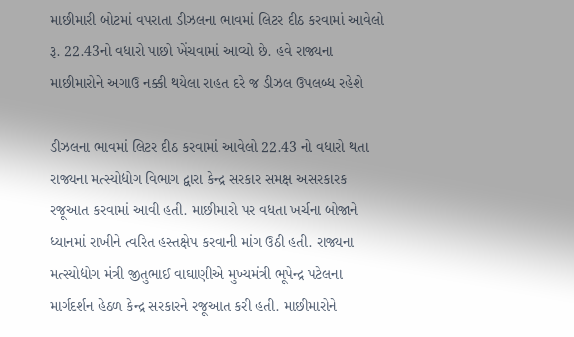માછીમારી બોટમાં વપરાતા ડીઝલના ભાવમાં લિટર દીઠ કરવામાં આવેલો રૂ. 22.43નો વધારો પાછો ખેંચવામાં આવ્યો છે. હવે રાજ્યના માછીમારોને અગાઉ નક્કી થયેલા રાહત દરે જ ડીઝલ ઉપલબ્ધ રહેશે

ડીઝલના ભાવમાં લિટર દીઠ કરવામાં આવેલો 22.43 નો વધારો થતા રાજ્યના મત્સ્યોદ્યોગ વિભાગ દ્વારા કેન્દ્ર સરકાર સમક્ષ અસરકારક રજૂઆત કરવામાં આવી હતી. માછીમારો પર વધતા ખર્ચના બોજાને ધ્યાનમાં રાખીને ત્વરિત હસ્તક્ષેપ કરવાની માંગ ઉઠી હતી. રાજ્યના મત્સ્યોદ્યોગ મંત્રી જીતુભાઈ વાઘાણીએ મુખ્યમંત્રી ભૂપેન્દ્ર પટેલના માર્ગદર્શન હેઠળ કેન્દ્ર સરકારને રજૂઆત કરી હતી. માછીમારોને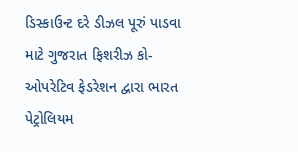ડિસ્કાઉન્ટ દરે ડીઝલ પૂરું પાડવા માટે ગુજરાત ફિશરીઝ કો-ઓપરેટિવ ફેડરેશન દ્વારા ભારત પેટ્રોલિયમ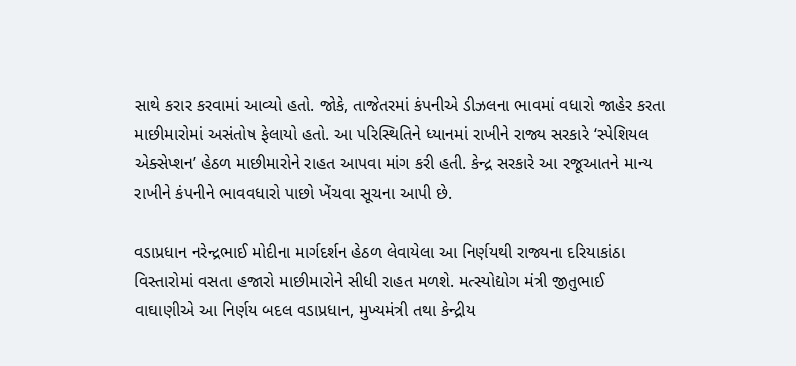સાથે કરાર કરવામાં આવ્યો હતો. જોકે, તાજેતરમાં કંપનીએ ડીઝલના ભાવમાં વધારો જાહેર કરતા માછીમારોમાં અસંતોષ ફેલાયો હતો. આ પરિસ્થિતિને ધ્યાનમાં રાખીને રાજ્ય સરકારે ‘સ્પેશિયલ એક્સેપ્શન’ હેઠળ માછીમારોને રાહત આપવા માંગ કરી હતી. કેન્દ્ર સરકારે આ રજૂઆતને માન્ય રાખીને કંપનીને ભાવવધારો પાછો ખેંચવા સૂચના આપી છે.

વડાપ્રધાન નરેન્દ્રભાઈ મોદીના માર્ગદર્શન હેઠળ લેવાયેલા આ નિર્ણયથી રાજ્યના દરિયાકાંઠા વિસ્તારોમાં વસતા હજારો માછીમારોને સીધી રાહત મળશે. મત્સ્યોદ્યોગ મંત્રી જીતુભાઈ વાઘાણીએ આ નિર્ણય બદલ વડાપ્રધાન, મુખ્યમંત્રી તથા કેન્દ્રીય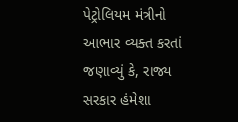પેટ્રોલિયમ મંત્રીનો આભાર વ્યક્ત કરતાં જણાવ્યું કે, રાજ્ય સરકાર હંમેશા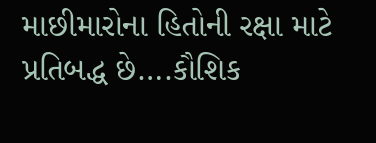માછીમારોના હિતોની રક્ષા માટે પ્રતિબદ્ધ છે….કૌશિક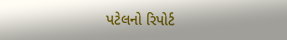પટેલનો રિપોર્ટ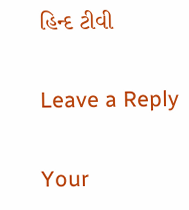હિન્દ ટીવી

Leave a Reply

Your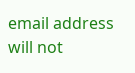email address will not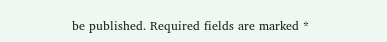be published. Required fields are marked *